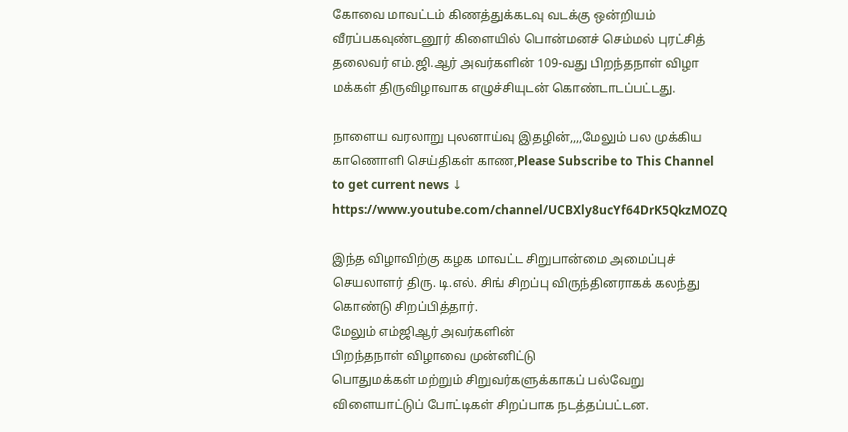கோவை மாவட்டம் கிணத்துக்கடவு வடக்கு ஒன்றியம் வீரப்பகவுண்டனூர் கிளையில் பொன்மனச் செம்மல் புரட்சித் தலைவர் எம்.ஜி.ஆர் அவர்களின் 109-வது பிறந்தநாள் விழா மக்கள் திருவிழாவாக எழுச்சியுடன் கொண்டாடப்பட்டது.

நாளைய வரலாறு புலனாய்வு இதழின்,,,,மேலும் பல முக்கிய காணொளி செய்திகள் காண,Please Subscribe to This Channel to get current news ↓
https://www.youtube.com/channel/UCBXly8ucYf64DrK5QkzMOZQ

இந்த விழாவிற்கு கழக மாவட்ட சிறுபான்மை அமைப்புச் செயலாளர் திரு. டி.எல். சிங் சிறப்பு விருந்தினராகக் கலந்து கொண்டு சிறப்பித்தார்.
மேலும் எம்ஜிஆர் அவர்களின்
பிறந்தநாள் விழாவை முன்னிட்டு
பொதுமக்கள் மற்றும் சிறுவர்களுக்காகப் பல்வேறு விளையாட்டுப் போட்டிகள் சிறப்பாக நடத்தப்பட்டன.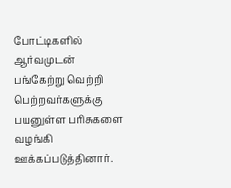போட்டிகளில் ஆர்வமுடன் பங்கேற்று வெற்றி பெற்றவர்களுக்கு பயனுள்ள பரிசுகளை வழங்கி ஊக்கப்படுத்தினார்.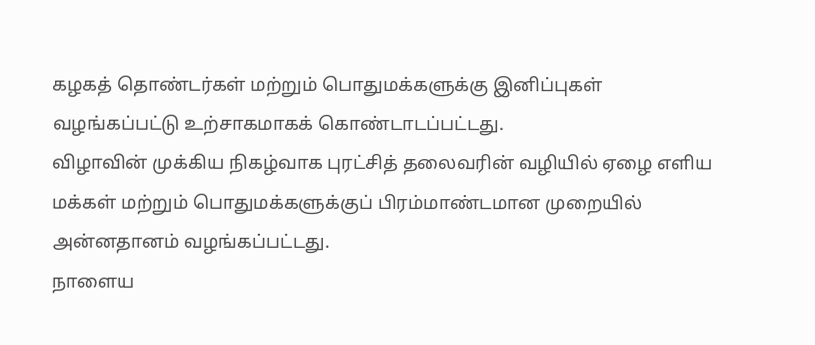கழகத் தொண்டர்கள் மற்றும் பொதுமக்களுக்கு இனிப்புகள் வழங்கப்பட்டு உற்சாகமாகக் கொண்டாடப்பட்டது.
விழாவின் முக்கிய நிகழ்வாக புரட்சித் தலைவரின் வழியில் ஏழை எளிய மக்கள் மற்றும் பொதுமக்களுக்குப் பிரம்மாண்டமான முறையில் அன்னதானம் வழங்கப்பட்டது.
நாளைய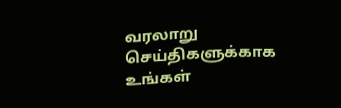வரலாறு செய்திகளுக்காக
உங்கள்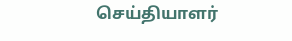செய்தியாளர்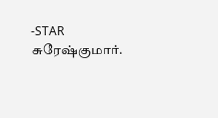-STAR சுரேஷ்குமார்.